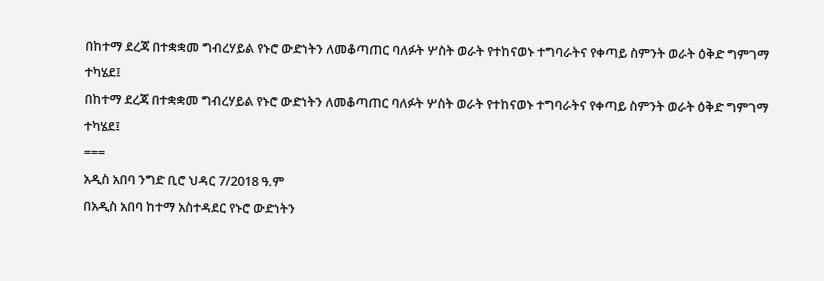በከተማ ደረጃ በተቋቋመ ግብረሃይል የኑሮ ውድነትን ለመቆጣጠር ባለፉት ሦስት ወራት የተከናወኑ ተግባራትና የቀጣይ ስምንት ወራት ዕቅድ ግምገማ ተካሄደ፤
በከተማ ደረጃ በተቋቋመ ግብረሃይል የኑሮ ውድነትን ለመቆጣጠር ባለፉት ሦስት ወራት የተከናወኑ ተግባራትና የቀጣይ ስምንት ወራት ዕቅድ ግምገማ ተካሄደ፤
===
አዲስ አበባ ንግድ ቢሮ ህዳር 7/2018 ዓ.ም
በአዲስ አበባ ከተማ አስተዳደር የኑሮ ውድነትን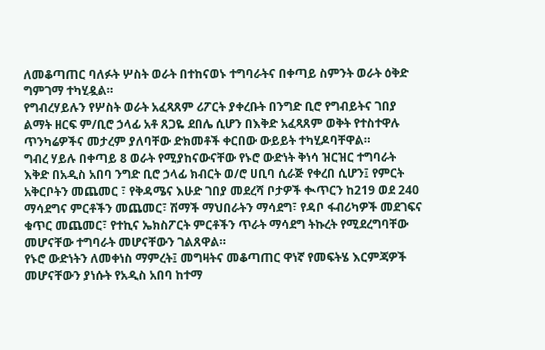ለመቆጣጠር ባለፉት ሦስት ወራት በተከናወኑ ተግባራትና በቀጣይ ስምንት ወራት ዕቅድ ግምገማ ተካሂዷል።
የግብረሃይሉን የሦስት ወራት አፈጻጸም ሪፖርት ያቀረቡት በንግድ ቢሮ የግብይትና ገበያ ልማት ዘርፍ ም/ቢሮ ኃላፊ አቶ ጸጋዬ ደበሌ ሲሆን በእቅድ አፈጻጸም ወቅት የተስተዋሉ ጥንካሬዎችና መታረም ያለባቸው ድክመቶች ቀርበው ውይይት ተካሂዶባቸዋል።
ግብረ ሃይሉ በቀጣይ 8 ወራት የሚያከናውናቸው የኑሮ ውድነት ቅነሳ ዝርዝር ተግባራት እቅድ በአዲስ አበባ ንግድ ቢሮ ኃላፊ ክብርት ወ/ሮ ሀቢባ ሲራጅ የቀረበ ሲሆን፤ የምርት አቅርቦትን መጨመር ፣ የቅዳሜና እሁድ ገበያ መደረሻ ቦታዎች ቊጥርን ከ219 ወደ 240 ማሳደግና ምርቶችን መጨመር፣ ሽማች ማህበራትን ማሳደግ፣ የዳቦ ፋብሪካዎች መደገፍና ቁጥር መጨመር፣ የተኪና ኤክስፖርት ምርቶችን ጥራት ማሳደግ ትኩረት የሚደረግባቸው መሆናቸው ተግባራት መሆናቸውን ገልጸዋል።
የኑሮ ውድነትን ለመቀነስ ማምረት፤ መግዛትና መቆጣጠር ዋነኛ የመፍትሄ እርምጃዎች መሆናቸውን ያነሱት የአዲስ አበባ ከተማ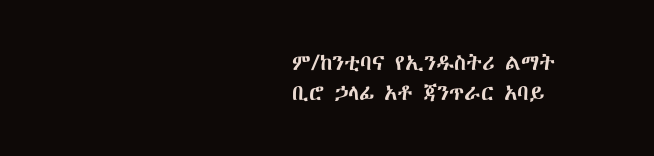ም/ከንቲባና የኢንዱስትሪ ልማት ቢሮ ኃላፊ አቶ ጃንጥራር አባይ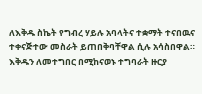ለእቅዱ ስኬት የግብረ ሃይሉ አባላትና ተቋማት ተናበዉና ተቀናጅተው መስራት ይጠበቅባቸዋል ሲሉ አሳስበዋል።
እቅዱን ለመተግበር በሚከናወኑ ተግባራት ዙርያ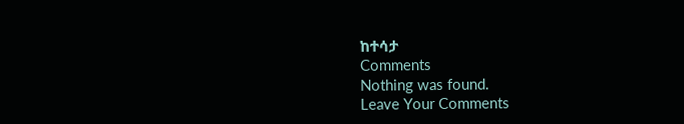ከተሳታ
Comments
Nothing was found.
Leave Your Comments